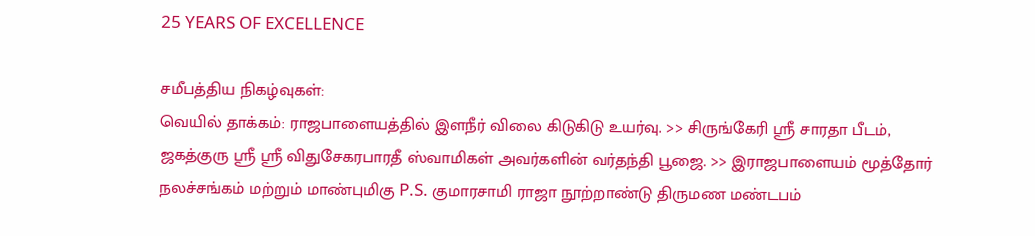25 YEARS OF EXCELLENCE

சமீபத்திய நிகழ்வுகள்:
வெயில் தாக்கம்: ராஜபாளையத்தில் இளநீர் விலை கிடுகிடு உயர்வு. >> சிருங்கேரி ஸ்ரீ சாரதா பீடம், ஜகத்குரு ஸ்ரீ ஸ்ரீ விதுசேகரபாரதீ ஸ்வாமிகள் அவர்களின் வர்தந்தி பூஜை. >> இராஜபாளையம் மூத்தோர் நலச்சங்கம் மற்றும் மாண்புமிகு P.S. குமாரசாமி ராஜா நூற்றாண்டு திருமண மண்டபம்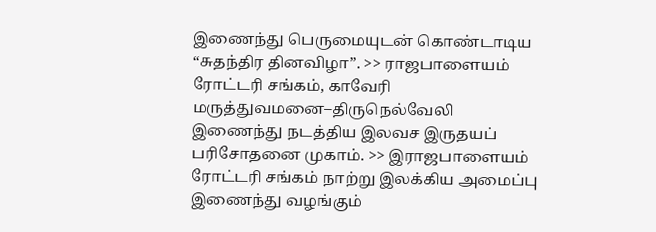இணைந்து பெருமையுடன் கொண்டாடிய “சுதந்திர தினவிழா”. >> ராஜபாளையம் ரோட்டரி சங்கம், காவேரி மருத்துவமனை–திருநெல்வேலி இணைந்து நடத்திய இலவச இருதயப் பரிசோதனை முகாம். >> இராஜபாளையம் ரோட்டரி சங்கம் நாற்று இலக்கிய அமைப்பு இணைந்து வழங்கும்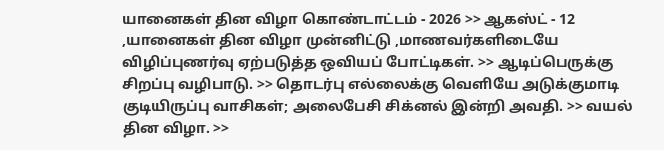யானைகள் தின விழா கொண்டாட்டம் - 2026 >> ஆகஸ்ட் - 12 ,யானைகள் தின விழா முன்னிட்டு ,மாணவர்களிடையே விழிப்புணர்வு ஏற்படுத்த ஒவியப் போட்டிகள். >> ஆடிப்பெருக்கு சிறப்பு வழிபாடு. >> தொடர்பு எல்லைக்கு வெளியே அடுக்குமாடி குடியிருப்பு வாசிகள்; அலைபேசி சிக்னல் இன்றி அவதி. >> வயல் தின விழா. >>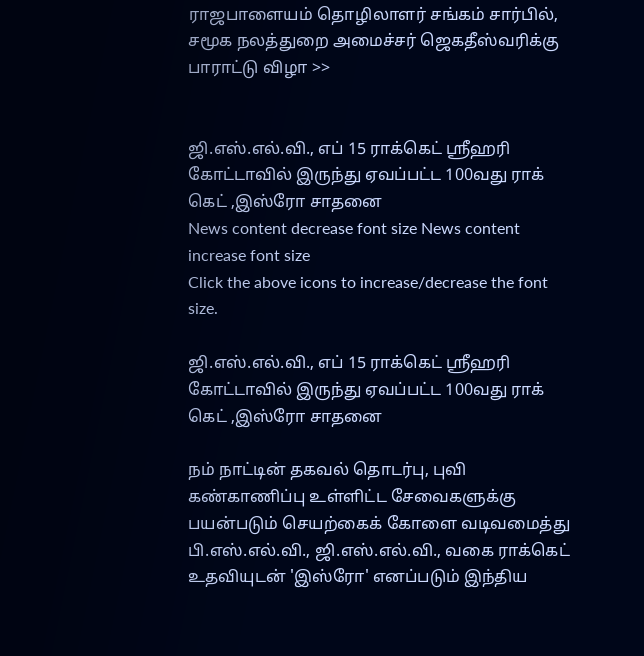ராஜபாளையம் தொழிலாளர் சங்கம் சார்பில், சமூக நலத்துறை அமைச்சர் ஜெகதீஸ்வரிக்கு பாராட்டு விழா >>


ஜி.எஸ்.எல்.வி., எப் 15 ராக்கெட் ஸ்ரீஹரி கோட்டாவில் இருந்து ஏவப்பட்ட 100வது ராக் கெட் ,இஸ்ரோ சாதனை
News content decrease font size News content increase font size
Click the above icons to increase/decrease the font size.

ஜி.எஸ்.எல்.வி., எப் 15 ராக்கெட் ஸ்ரீஹரி கோட்டாவில் இருந்து ஏவப்பட்ட 100வது ராக் கெட் ,இஸ்ரோ சாதனை

நம் நாட்டின் தகவல் தொடர்பு, புவி கண்காணிப்பு உள்ளிட்ட சேவைகளுக்கு பயன்படும் செயற்கைக் கோளை வடிவமைத்து பி.எஸ்.எல்.வி., ஜி.எஸ்.எல்.வி., வகை ராக்கெட் உதவியுடன் 'இஸ்ரோ' எனப்படும் இந்திய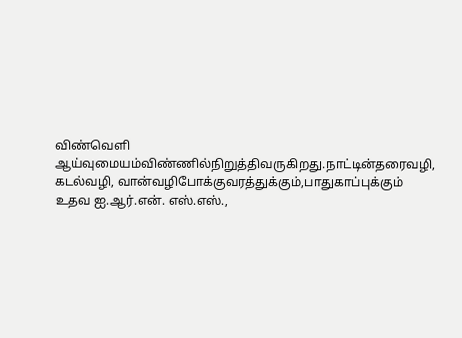விண்வெளி ஆய்வுமையம்விண்ணில்நிறுத்திவருகிறது.நாட்டின்தரைவழி, கடல்வழி, வான்வழிபோக்குவரத்துக்கும்,பாதுகாப்புக்கும் உதவ ஐ.ஆர்.என். எஸ்.எஸ்.,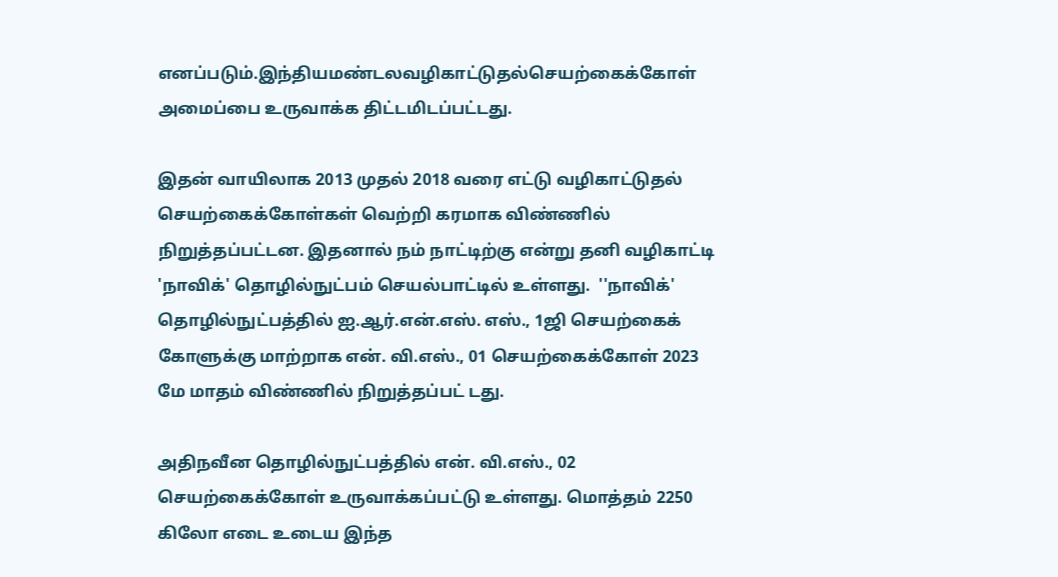எனப்படும்.இந்தியமண்டலவழிகாட்டுதல்செயற்கைக்கோள் அமைப்பை உருவாக்க திட்டமிடப்பட்டது.

இதன் வாயிலாக 2013 முதல் 2018 வரை எட்டு வழிகாட்டுதல் செயற்கைக்கோள்கள் வெற்றி கரமாக விண்ணில் நிறுத்தப்பட்டன. இதனால் நம் நாட்டிற்கு என்று தனி வழிகாட்டி 'நாவிக்' தொழில்நுட்பம் செயல்பாட்டில் உள்ளது.  ''நாவிக்' தொழில்நுட்பத்தில் ஐ.ஆர்.என்.எஸ். எஸ்., 1ஜி செயற்கைக் கோளுக்கு மாற்றாக என். வி.எஸ்., 01 செயற்கைக்கோள் 2023 மே மாதம் விண்ணில் நிறுத்தப்பட் டது.

அதிநவீன தொழில்நுட்பத்தில் என். வி.எஸ்., 02 செயற்கைக்கோள் உருவாக்கப்பட்டு உள்ளது. மொத்தம் 2250 கிலோ எடை உடைய இந்த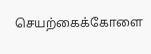செயற்கைக்கோளை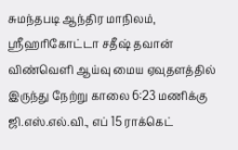சுமந்தபடி ஆந்திர மாநிலம், ஸ்ரீஹரிகோட்டா சதீஷ் தவான் விண்வெளி ஆய்வு மைய ஏவுதளத்தில் இருந்து நேற்று காலை 6:23 மணிக்கு ஜி.எஸ்.எல்.வி., எப் 15 ராக்கெட்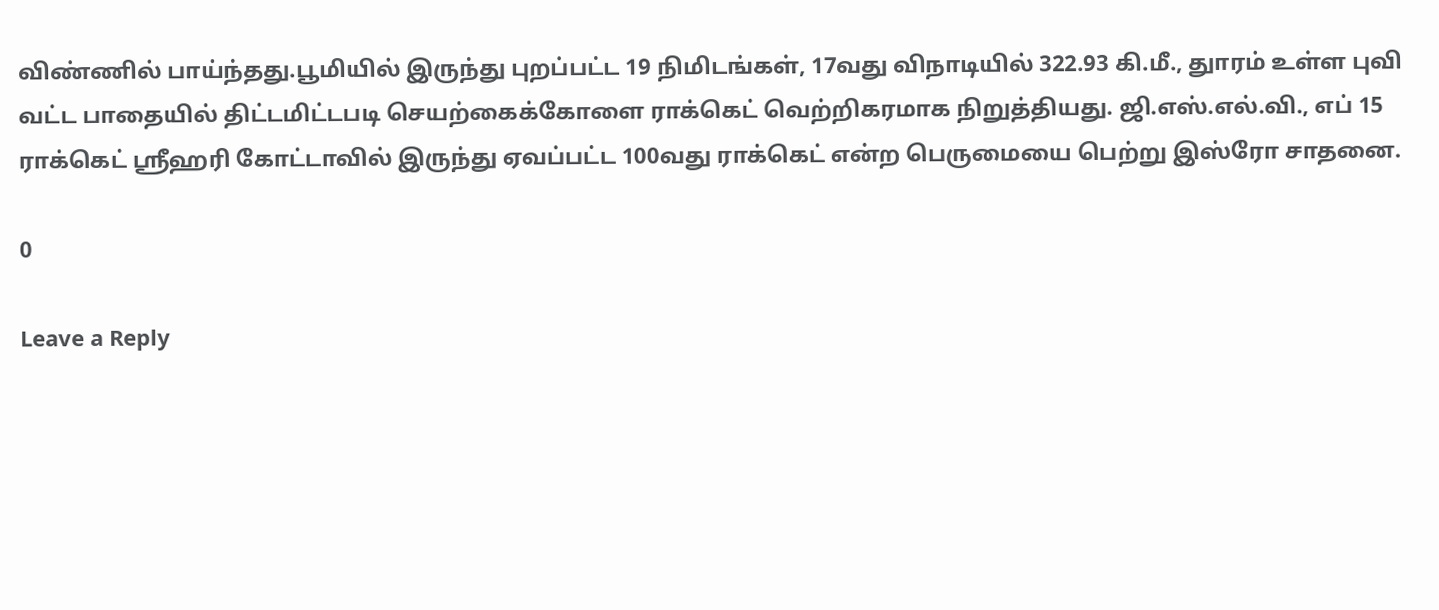விண்ணில் பாய்ந்தது.பூமியில் இருந்து புறப்பட்ட 19 நிமிடங்கள், 17வது விநாடியில் 322.93 கி.மீ., துாரம் உள்ள புவி வட்ட பாதையில் திட்டமிட்டபடி செயற்கைக்கோளை ராக்கெட் வெற்றிகரமாக நிறுத்தியது. ஜி.எஸ்.எல்.வி., எப் 15 ராக்கெட் ஸ்ரீஹரி கோட்டாவில் இருந்து ஏவப்பட்ட 100வது ராக்கெட் என்ற பெருமையை பெற்று இஸ்ரோ சாதனை.

0

Leave a Reply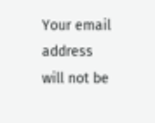Your email address will not be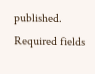published. Required fields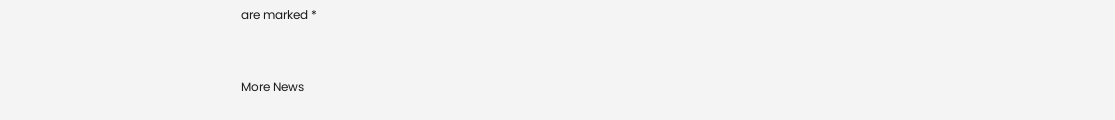are marked *


More News